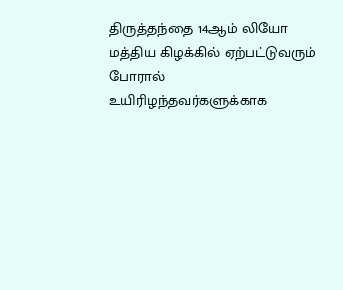திருத்தந்தை 14ஆம் லியோ மத்திய கிழக்கில் ஏற்பட்டுவரும் போரால் உயிரிழந்தவர்களுக்காக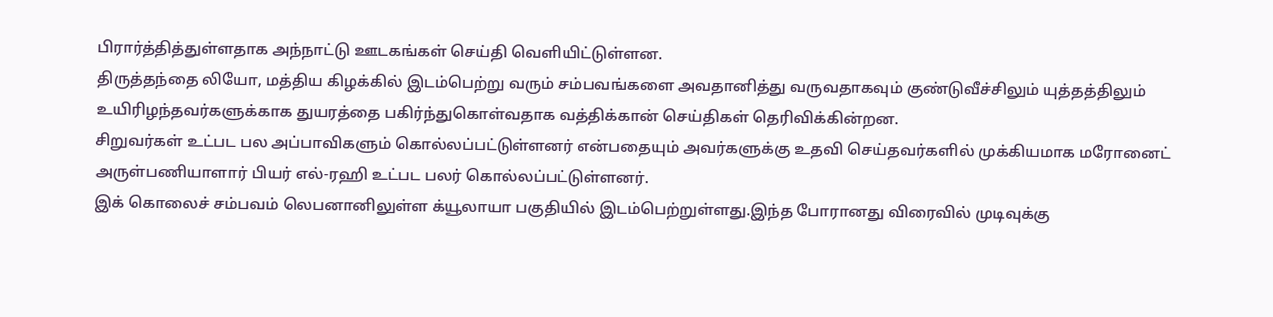பிரார்த்தித்துள்ளதாக அந்நாட்டு ஊடகங்கள் செய்தி வெளியிட்டுள்ளன.
திருத்தந்தை லியோ, மத்திய கிழக்கில் இடம்பெற்று வரும் சம்பவங்களை அவதானித்து வருவதாகவும் குண்டுவீச்சிலும் யுத்தத்திலும் உயிரிழந்தவர்களுக்காக துயரத்தை பகிர்ந்துகொள்வதாக வத்திக்கான் செய்திகள் தெரிவிக்கின்றன.
சிறுவர்கள் உட்பட பல அப்பாவிகளும் கொல்லப்பட்டுள்ளனர் என்பதையும் அவர்களுக்கு உதவி செய்தவர்களில் முக்கியமாக மரோனைட் அருள்பணியாளார் பியர் எல்-ரஹி உட்பட பலர் கொல்லப்பட்டுள்ளனர்.
இக் கொலைச் சம்பவம் லெபனானிலுள்ள க்யூலாயா பகுதியில் இடம்பெற்றுள்ளது.இந்த போரானது விரைவில் முடிவுக்கு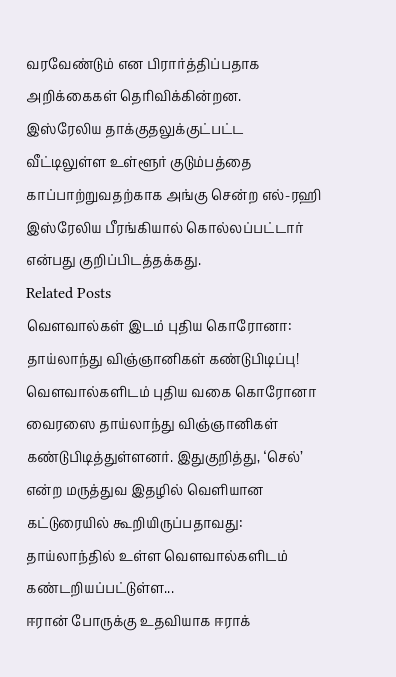வரவேண்டும் என பிரார்த்திப்பதாக அறிக்கைகள் தெரிவிக்கின்றன.
இஸ்ரேலிய தாக்குதலுக்குட்பட்ட வீட்டிலுள்ள உள்ளூர் குடும்பத்தை காப்பாற்றுவதற்காக அங்கு சென்ற எல்-ரஹி இஸ்ரேலிய பீரங்கியால் கொல்லப்பட்டார் என்பது குறிப்பிடத்தக்கது.
Related Posts
வௌவால்கள் இடம் புதிய கொரோனா: தாய்லாந்து விஞ்ஞானிகள் கண்டுபிடிப்பு!
வௌவால்களிடம் புதிய வகை கொரோனா வைரஸை தாய்லாந்து விஞ்ஞானிகள் கண்டுபிடித்துள்ளனர். இதுகுறித்து, ‘செல்’ என்ற மருத்துவ இதழில் வெளியான கட்டுரையில் கூறியிருப்பதாவது: தாய்லாந்தில் உள்ள வௌவால்களிடம் கண்டறியப்பட்டுள்ள...
ஈரான் போருக்கு உதவியாக ஈராக்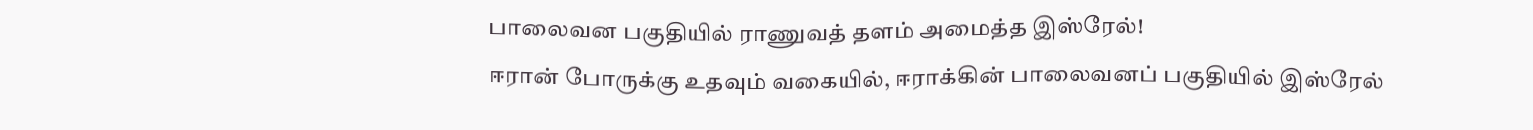பாலைவன பகுதியில் ராணுவத் தளம் அமைத்த இஸ்ரேல்!
ஈரான் போருக்கு உதவும் வகையில், ஈராக்கின் பாலைவனப் பகுதியில் இஸ்ரேல்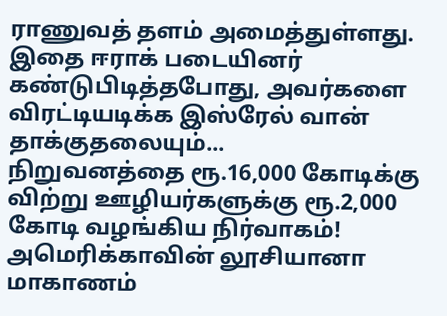ராணுவத் தளம் அமைத்துள்ளது. இதை ஈராக் படையினர் கண்டுபிடித்தபோது, அவர்களை விரட்டியடிக்க இஸ்ரேல் வான் தாக்குதலையும்...
நிறுவனத்தை ரூ.16,000 கோடிக்கு விற்று ஊழியர்களுக்கு ரூ.2,000 கோடி வழங்கிய நிர்வாகம்!
அமெரிக்காவின் லூசியானா மாகாணம்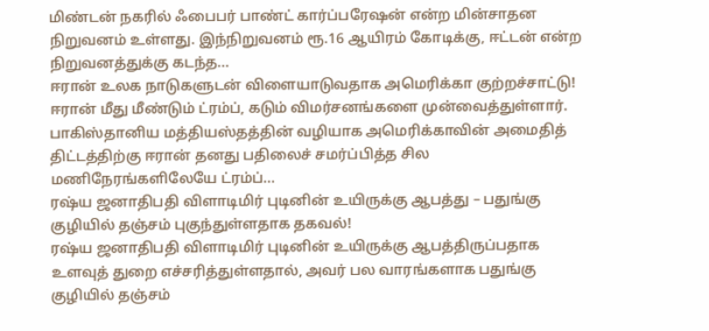மிண்டன் நகரில் ஃபைபர் பாண்ட் கார்ப்பரேஷன் என்ற மின்சாதன நிறுவனம் உள்ளது. இந்நிறுவனம் ரூ.16 ஆயிரம் கோடிக்கு, ஈட்டன் என்ற நிறுவனத்துக்கு கடந்த...
ஈரான் உலக நாடுகளுடன் விளையாடுவதாக அமெரிக்கா குற்றச்சாட்டு!
ஈரான் மீது மீண்டும் ட்ரம்ப், கடும் விமர்சனங்களை முன்வைத்துள்ளார். பாகிஸ்தானிய மத்தியஸ்தத்தின் வழியாக அமெரிக்காவின் அமைதித் திட்டத்திற்கு ஈரான் தனது பதிலைச் சமர்ப்பித்த சில மணிநேரங்களிலேயே ட்ரம்ப்...
ரஷ்ய ஜனாதிபதி விளாடிமிர் புடினின் உயிருக்கு ஆபத்து – பதுங்கு குழியில் தஞ்சம் புகுந்துள்ளதாக தகவல்!
ரஷ்ய ஜனாதிபதி விளாடிமிர் புடினின் உயிருக்கு ஆபத்திருப்பதாக உளவுத் துறை எச்சரித்துள்ளதால், அவர் பல வாரங்களாக பதுங்கு குழியில் தஞ்சம்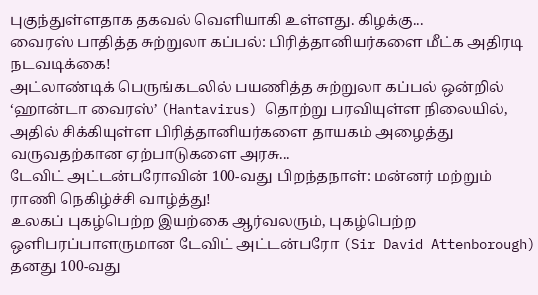புகுந்துள்ளதாக தகவல் வெளியாகி உள்ளது. கிழக்கு...
வைரஸ் பாதித்த சுற்றுலா கப்பல்: பிரித்தானியர்களை மீட்க அதிரடி நடவடிக்கை!
அட்லாண்டிக் பெருங்கடலில் பயணித்த சுற்றுலா கப்பல் ஒன்றில் ‘ஹான்டா வைரஸ்’ (Hantavirus) தொற்று பரவியுள்ள நிலையில், அதில் சிக்கியுள்ள பிரித்தானியர்களை தாயகம் அழைத்து வருவதற்கான ஏற்பாடுகளை அரசு...
டேவிட் அட்டன்பரோவின் 100-வது பிறந்தநாள்: மன்னர் மற்றும் ராணி நெகிழ்ச்சி வாழ்த்து!
உலகப் புகழ்பெற்ற இயற்கை ஆர்வலரும், புகழ்பெற்ற ஒளிபரப்பாளருமான டேவிட் அட்டன்பரோ (Sir David Attenborough) தனது 100-வது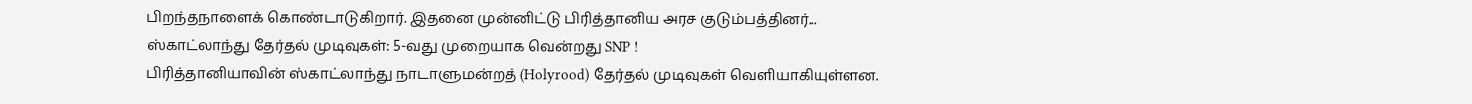பிறந்தநாளைக் கொண்டாடுகிறார். இதனை முன்னிட்டு பிரித்தானிய அரச குடும்பத்தினர்...
ஸ்காட்லாந்து தேர்தல் முடிவுகள்: 5-வது முறையாக வென்றது SNP !
பிரித்தானியாவின் ஸ்காட்லாந்து நாடாளுமன்றத் (Holyrood) தேர்தல் முடிவுகள் வெளியாகியுள்ளன.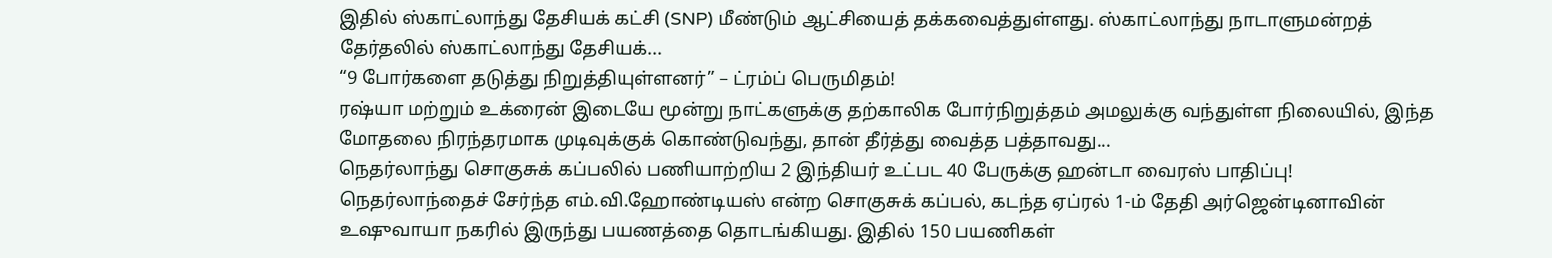இதில் ஸ்காட்லாந்து தேசியக் கட்சி (SNP) மீண்டும் ஆட்சியைத் தக்கவைத்துள்ளது. ஸ்காட்லாந்து நாடாளுமன்றத் தேர்தலில் ஸ்காட்லாந்து தேசியக்...
“9 போர்களை தடுத்து நிறுத்தியுள்ளனர்” – ட்ரம்ப் பெருமிதம்!
ரஷ்யா மற்றும் உக்ரைன் இடையே மூன்று நாட்களுக்கு தற்காலிக போர்நிறுத்தம் அமலுக்கு வந்துள்ள நிலையில், இந்த மோதலை நிரந்தரமாக முடிவுக்குக் கொண்டுவந்து, தான் தீர்த்து வைத்த பத்தாவது...
நெதர்லாந்து சொகுசுக் கப்பலில் பணியாற்றிய 2 இந்தியர் உட்பட 40 பேருக்கு ஹன்டா வைரஸ் பாதிப்பு!
நெதர்லாந்தைச் சேர்ந்த எம்.வி.ஹோண்டியஸ் என்ற சொகுசுக் கப்பல், கடந்த ஏப்ரல் 1-ம் தேதி அர்ஜென்டினாவின் உஷுவாயா நகரில் இருந்து பயணத்தை தொடங்கியது. இதில் 150 பயணிகள்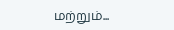மற்றும்...